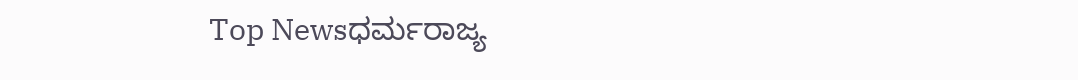Top Newsಧರ್ಮರಾಜ್ಯ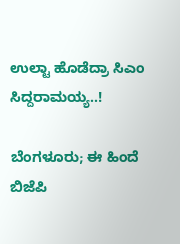ಉಲ್ಟಾ ಹೊಡೆದ್ರಾ ಸಿಎಂ ಸಿದ್ದರಾಮಯ್ಯ..!

ಬೆಂಗಳೂರು; ಈ ಹಿಂದೆ ಬಿಜೆಪಿ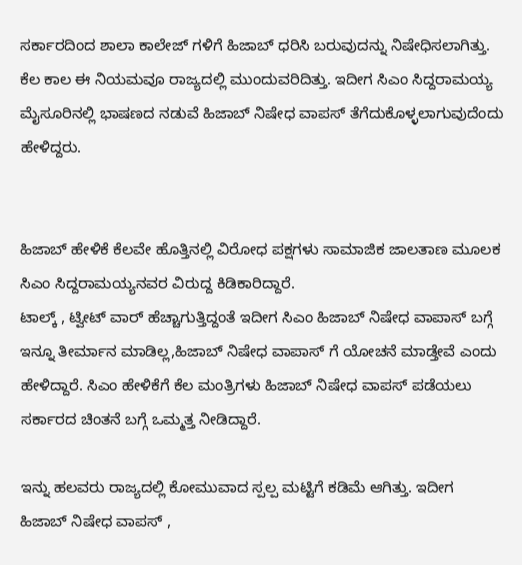ಸರ್ಕಾರದಿಂದ ಶಾಲಾ ಕಾಲೇಜ್ ಗಳಿಗೆ ಹಿಜಾಬ್ ಧರಿಸಿ ಬರುವುದನ್ನು ನಿಷೇಧಿಸಲಾಗಿತ್ತು. ಕೆಲ ಕಾಲ ಈ ನಿಯಮವೂ ರಾಜ್ಯದಲ್ಲಿ ಮುಂದುವರಿದಿತ್ತು. ಇದೀಗ ಸಿಎಂ ಸಿದ್ದರಾಮಯ್ಯ ಮೈಸೂರಿನಲ್ಲಿ ಭಾಷಣದ ನಡುವೆ ಹಿಜಾಬ್ ನಿಷೇಧ ವಾಪಸ್ ತೆಗೆದುಕೊಳ್ಳಲಾಗುವುದೆಂದು ಹೇಳಿದ್ದರು.


ಹಿಜಾಬ್ ಹೇಳಿಕೆ ಕೆಲವೇ ಹೊತ್ತಿನಲ್ಲಿ ವಿರೋಧ ಪಕ್ಷಗಳು ಸಾಮಾಜಿಕ ಜಾಲತಾಣ ಮೂಲಕ ಸಿಎಂ ಸಿದ್ದರಾಮಯ್ಯನವರ ವಿರುದ್ದ ಕಿಡಿಕಾರಿದ್ದಾರೆ.
ಟಾಲ್ಕ್ , ಟ್ವೀಟ್ ವಾರ್ ಹೆಚ್ಚಾಗುತ್ತಿದ್ದಂತೆ ಇದೀಗ ಸಿಎಂ ಹಿಜಾಬ್ ನಿಷೇಧ ವಾಪಾಸ್ ಬಗ್ಗೆ ಇನ್ನೂ ತೀರ್ಮಾನ ಮಾಡಿಲ್ಲ,ಹಿಜಾಬ್ ನಿಷೇಧ ವಾಪಾಸ್ ಗೆ ಯೋಚನೆ ಮಾಡ್ತೇವೆ ಎಂದು ಹೇಳಿದ್ದಾರೆ. ಸಿಎಂ ಹೇಳಿಕೆಗೆ ಕೆಲ ಮಂತ್ರಿಗಳು ಹಿಜಾಬ್ ನಿಷೇಧ ವಾಪಸ್ ಪಡೆಯಲು ಸರ್ಕಾರದ ಚಿಂತನೆ ಬಗ್ಗೆ ಒಮ್ಮತ್ತ ನೀಡಿದ್ದಾರೆ.

ಇನ್ನು ಹಲವರು ರಾಜ್ಯದಲ್ಲಿ ಕೋಮುವಾದ ಸ್ಪಲ್ಪ ಮಟ್ಟಿಗೆ ಕಡಿಮೆ ಆಗಿತ್ತು. ಇದೀಗ ಹಿಜಾಬ್ ನಿಷೇಧ ವಾಪಸ್ ,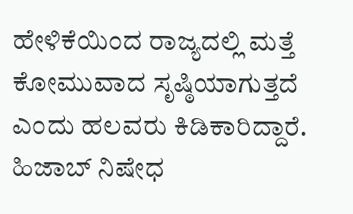ಹೇಳಿಕೆಯಿಂದ ರಾಜ್ಯದಲ್ಲಿ ಮತ್ತೆ ಕೋಮುವಾದ ಸೃಷ್ಠಿಯಾಗುತ್ತದೆ ಎಂದು ಹಲವರು ಕಿಡಿಕಾರಿದ್ದಾರೆ. ಹಿಜಾಬ್ ನಿಷೇಧ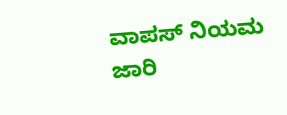ವಾಪಸ್ ನಿಯಮ ಜಾರಿ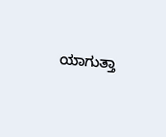ಯಾಗುತ್ತಾ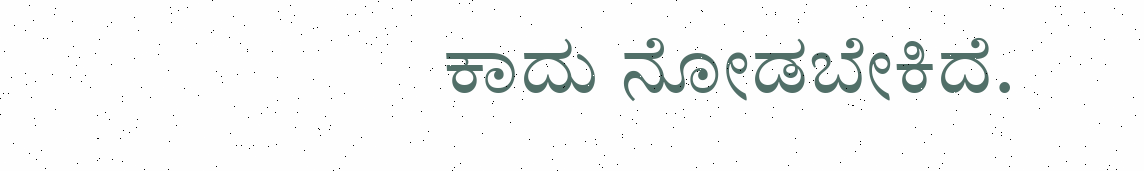ಕಾದು ನೋಡಬೇಕಿದೆ.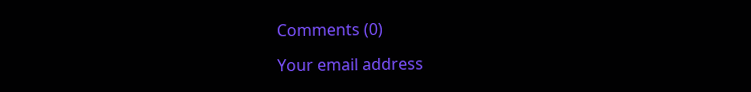Comments (0)

Your email address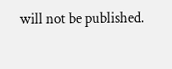will not be published.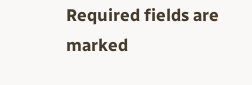Required fields are marked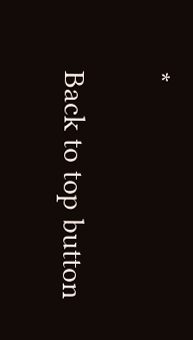*

Back to top button